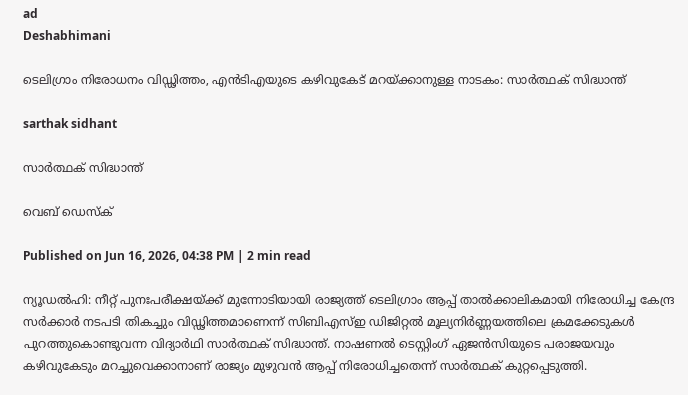ad
Deshabhimani

ടെലിഗ്രാം നിരോധനം വിഡ്ഢിത്തം, എൻടിഎയുടെ കഴിവുകേട് മറയ്ക്കാനുള്ള നാടകം: സാർത്ഥക് സിദ്ധാന്ത്

sarthak sidhant

സാർത്ഥക് സിദ്ധാന്ത്

വെബ് ഡെസ്ക്

Published on Jun 16, 2026, 04:38 PM | 2 min read

ന്യൂഡൽഹി: നീറ്റ് പുനഃപരീക്ഷയ്ക്ക് മുന്നോടിയായി രാജ്യത്ത് ടെലിഗ്രാം ആപ്പ് താൽക്കാലികമായി നിരോധിച്ച കേന്ദ്ര സർക്കാർ നടപടി തികച്ചും വിഡ്ഢിത്തമാണെന്ന് സിബിഎസ്ഇ ഡിജിറ്റൽ മൂല്യനിർണ്ണയത്തിലെ ക്രമക്കേടുകൾ പുറത്തുകൊണ്ടുവന്ന വിദ്യാർഥി സാർത്ഥക് സിദ്ധാന്ത്. നാഷണൽ ടെസ്റ്റിംഗ് ഏജൻസിയുടെ പരാജയവും കഴിവുകേടും മറച്ചുവെക്കാനാണ് രാജ്യം മുഴുവൻ ആപ്പ് നിരോധിച്ചതെന്ന് സാർത്ഥക് കുറ്റപ്പെടുത്തി.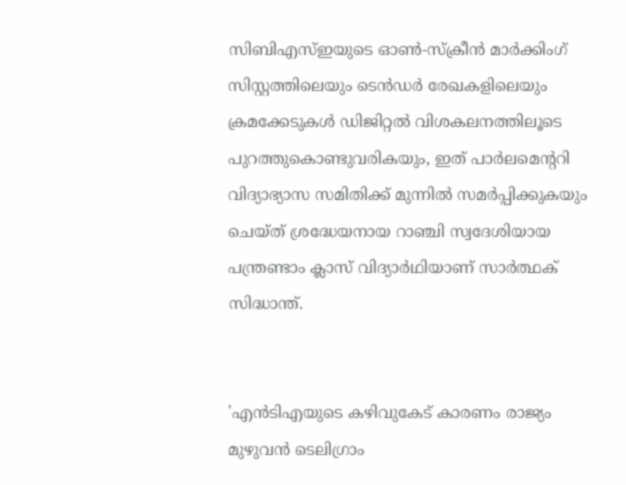സിബിഎസ്ഇയുടെ ഓൺ-സ്ക്രീൻ മാർക്കിംഗ് സിസ്റ്റത്തിലെയും ടെൻഡർ രേഖകളിലെയും ക്രമക്കേടുകൾ ഡിജിറ്റൽ വിശകലനത്തിലൂടെ പുറത്തുകൊണ്ടുവരികയും, ഇത് പാർലമെന്ററി വിദ്യാഭ്യാസ സമിതിക്ക് മുന്നിൽ സമർപ്പിക്കുകയും ചെയ്ത് ശ്രദ്ധേയനായ റാഞ്ചി സ്വദേശിയായ പന്ത്രണ്ടാം ക്ലാസ് വിദ്യാർഥിയാണ് സാർത്ഥക് സിദ്ധാന്ത്.


'എൻടിഎയുടെ കഴിവുകേട് കാരണം രാജ്യം മുഴുവൻ ടെലിഗ്രാം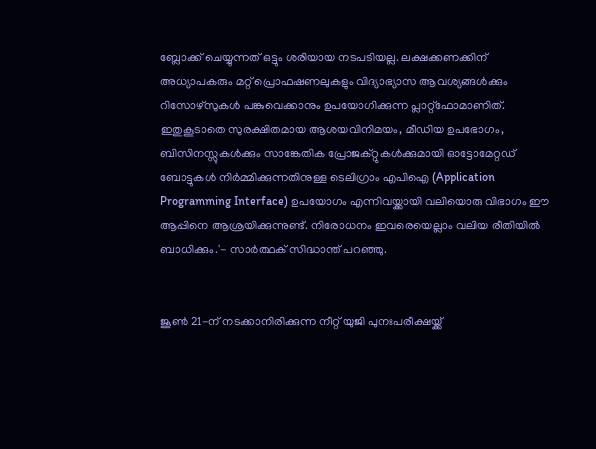ബ്ലോക്ക് ചെയ്യുന്നത് ഒട്ടും ശരിയായ നടപടിയല്ല. ലക്ഷക്കണക്കിന് അധ്യാപകരും മറ്റ് പ്രൊഫഷണലുകളും വിദ്യാഭ്യാസ ആവശ്യങ്ങൾക്കും റിസോഴ്സുകൾ പങ്കുവെക്കാനും ഉപയോഗിക്കുന്ന പ്ലാറ്റ്‌ഫോമാണിത്. ഇതുകൂടാതെ സുരക്ഷിതമായ ആശയവിനിമയം, മീഡിയ ഉപഭോഗം, ബിസിനസ്സുകൾക്കും സാങ്കേതിക പ്രോജക്റ്റുകൾക്കുമായി ഓട്ടോമേറ്റഡ് ബോട്ടുകൾ നിർമ്മിക്കുന്നതിനുള്ള ടെലിഗ്രാം എപിഐ (Application Programming Interface) ഉപയോഗം എന്നിവയ്ക്കായി വലിയൊരു വിഭാഗം ഈ ആപ്പിനെ ആശ്രയിക്കുന്നുണ്ട്. നിരോധനം ഇവരെയെല്ലാം വലിയ രീതിയിൽ ബാധിക്കും.'- സാർത്ഥക് സിദ്ധാന്ത് പറഞ്ഞു.


ജൂൺ 21-ന് നടക്കാനിരിക്കുന്ന നീറ്റ് യുജി പുനഃപരീക്ഷയ്ക്ക്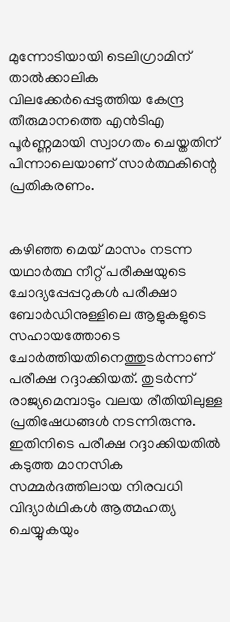മുന്നോടിയായി ടെലിഗ്രാമിന് താൽക്കാലിക വിലക്കേർപ്പെടുത്തിയ കേന്ദ്ര തീരുമാനത്തെ എൻടിഎ പൂർണ്ണമായി സ്വാഗതം ചെയ്തതിന് പിന്നാലെയാണ് സാർത്ഥകിന്റെ പ്രതികരണം.


കഴിഞ്ഞ മെയ് മാസം നടന്ന യഥാർത്ഥ നീറ്റ് പരീക്ഷയുടെ ചോദ്യപ്പേപ്പറുകൾ പരീക്ഷാ ബോർഡിനുള്ളിലെ ആളുകളുടെ സഹായത്തോടെ ചോർത്തിയതിനെത്തുടർന്നാണ് പരീക്ഷ റദ്ദാക്കിയത്. തുടർന്ന് രാജ്യമെമ്പാടും വലയ രീതിയിലുള്ള പ്രതിഷേധങ്ങൾ നടന്നിരുന്നു. ഇതിനിടെ പരീക്ഷ റദ്ദാക്കിയതിൽ കടുത്ത മാനസിക സമ്മർദത്തിലായ നിരവധി വിദ്യാർഥികൾ ആത്മഹത്യ ചെയ്യുകയും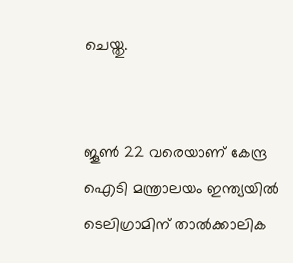ചെയ്തു.


ജൂൺ 22 വരെയാണ് കേന്ദ്ര ഐടി മന്ത്രാലയം ഇന്ത്യയിൽ ടെലിഗ്രാമിന് താൽക്കാലിക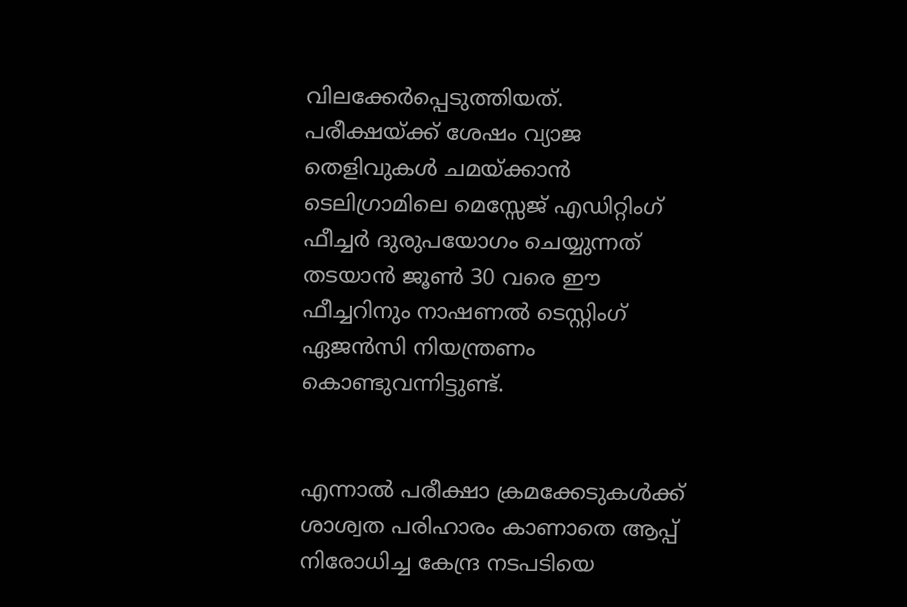വിലക്കേർപ്പെടുത്തിയത്. പരീക്ഷയ്ക്ക് ശേഷം വ്യാജ തെളിവുകൾ ചമയ്ക്കാൻ ടെലിഗ്രാമിലെ മെസ്സേജ് എഡിറ്റിംഗ് ഫീച്ചർ ദുരുപയോഗം ചെയ്യുന്നത് തടയാൻ ജൂൺ 30 വരെ ഈ ഫീച്ചറിനും നാഷണൽ ടെസ്റ്റിംഗ് ഏജൻസി നിയന്ത്രണം കൊണ്ടുവന്നിട്ടുണ്ട്.


എന്നാൽ പരീക്ഷാ ക്രമക്കേടുകൾക്ക് ശാശ്വത പരിഹാരം കാണാതെ ആപ്പ് നിരോധിച്ച കേന്ദ്ര നടപടിയെ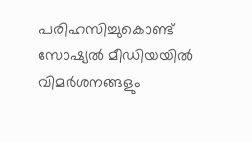പരിഹസിച്ചുകൊണ്ട് സോഷ്യൽ മീഡിയയിൽ വിമർശനങ്ങളും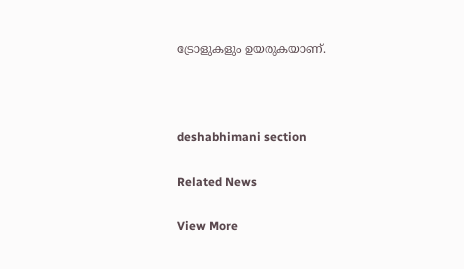ട്രോളുകളും ഉയരുകയാണ്.



deshabhimani section

Related News

View More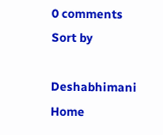0 comments
Sort by

Deshabhimani
Home